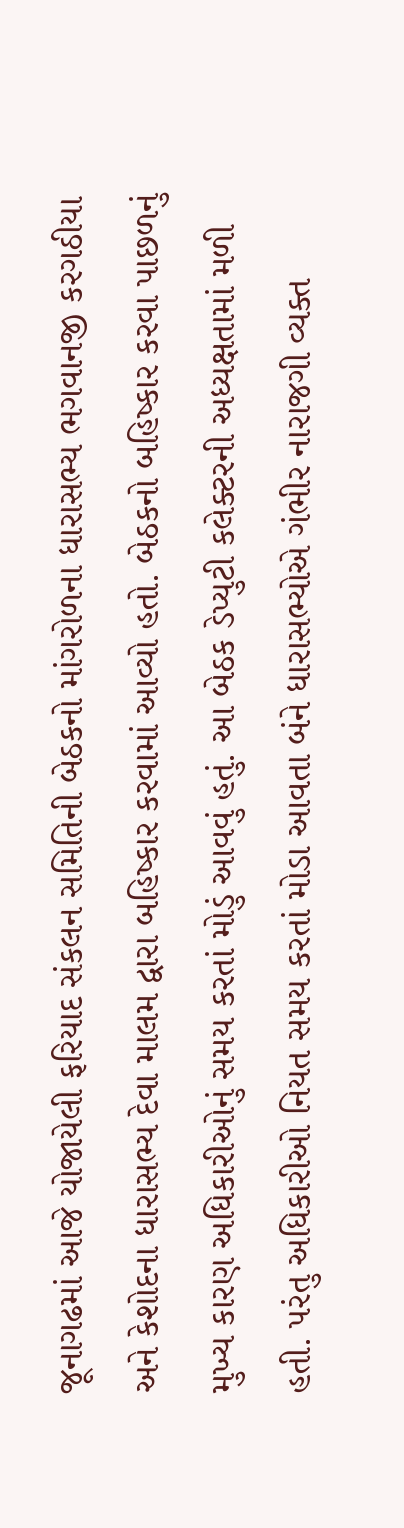જૂનાગઢમાં આજે યોજાયેલી ફરિયાદ સંકલન સમિતિની બેઠકનો માંગરોળના ધારાસભ્ય ભગવાનજી કરગઠીયા અને કેશોદના ધારાસભ્ય દેવા માલમ દ્વારા બહિષ્કાર કરવામાં આવ્યો હતો. બેઠકનો બહિષ્કાર કરવા પાછળનું મુખ્ય કારણ અધિકારીઓનું સમય કરતાં મોડું આવવું હતું. આ બેઠક ડેપ્યુટી કલેક્ટરની અધ્યક્ષતામાં મળી હતી. પરંતુ અધિકારીઓ નિયત સમય કરતાં મોડા આવતા બંને ધારાસભ્યોએ ગંભીર નારાજગી વ્યક્ત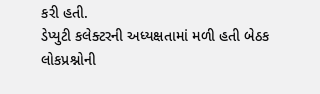કરી હતી.
ડેપ્યુટી કલેક્ટરની અધ્યક્ષતામાં મળી હતી બેઠક
લોકપ્રશ્નોની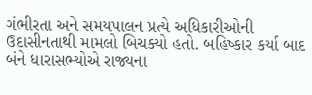ગંભીરતા અને સમયપાલન પ્રત્યે અધિકારીઓની ઉદાસીનતાથી મામલો બિચક્યો હતો. બહિષ્કાર કર્યા બાદ બંને ધારાસભ્યોએ રાજ્યના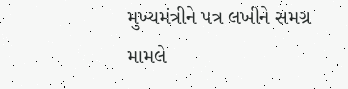મુખ્યમંત્રીને પત્ર લખીને સમગ્ર મામલે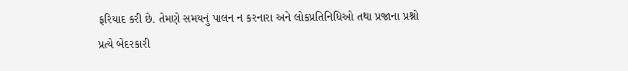ફરિયાદ કરી છે. તેમણે સમયનું પાલન ન કરનારા અને લોકપ્રતિનિધિઓ તથા પ્રજાના પ્રશ્નો પ્રત્યે બેદરકારી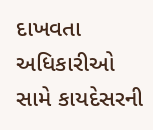દાખવતા અધિકારીઓ સામે કાયદેસરની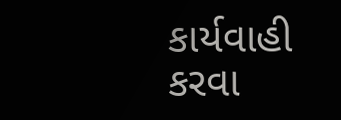કાર્યવાહી કરવા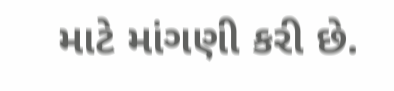માટે માંગણી કરી છે.